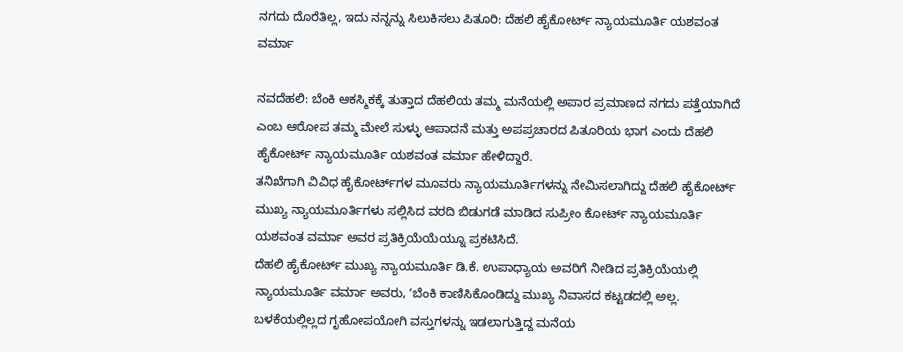ನಗದು ದೊರೆತಿಲ್ಲ, ಇದು ನನ್ನನ್ನು ಸಿಲುಕಿಸಲು ಪಿತೂರಿ: ದೆಹಲಿ ಹೈಕೋರ್ಟ್‌ ನ್ಯಾಯಮೂರ್ತಿ ಯಶವಂತ ವರ್ಮಾ

ನವದೆಹಲಿ: ಬೆಂಕಿ ಆಕಸ್ಮಿಕಕ್ಕೆ ತುತ್ತಾದ ದೆಹಲಿಯ ತಮ್ಮ ಮನೆಯಲ್ಲಿ ಅಪಾರ ಪ್ರಮಾಣದ ನಗದು ಪತ್ತೆಯಾಗಿದೆ ಎಂಬ ಆರೋಪ ತಮ್ಮ ಮೇಲೆ ಸುಳ್ಳು ಆಪಾದನೆ ಮತ್ತು ಅಪಪ್ರಚಾರದ ಪಿತೂರಿಯ ಭಾಗ ಎಂದು ದೆಹಲಿ ಹೈಕೋರ್ಟ್‌ ನ್ಯಾಯಮೂರ್ತಿ ಯಶವಂತ ವರ್ಮಾ ಹೇಳಿದ್ದಾರೆ.
ತನಿಖೆಗಾಗಿ ವಿವಿಧ ಹೈಕೋರ್ಟ್‌ಗಳ ಮೂವರು ನ್ಯಾಯಮೂರ್ತಿಗಳನ್ನು ನೇಮಿಸಲಾಗಿದ್ದು ದೆಹಲಿ ಹೈಕೋರ್ಟ್ ಮುಖ್ಯ ನ್ಯಾಯಮೂರ್ತಿಗಳು ಸಲ್ಲಿಸಿದ ವರದಿ ಬಿಡುಗಡೆ ಮಾಡಿದ ಸುಪ್ರೀಂ ಕೋರ್ಟ್ ನ್ಯಾಯಮೂರ್ತಿ ಯಶವಂತ ವರ್ಮಾ ಅವರ ಪ್ರತಿಕ್ರಿಯೆಯೆಯ್ನೂ ಪ್ರಕಟಿಸಿದೆ.
ದೆಹಲಿ ಹೈಕೋರ್ಟ್ ಮುಖ್ಯ ನ್ಯಾಯಮೂರ್ತಿ ಡಿ.ಕೆ. ಉಪಾಧ್ಯಾಯ ಅವರಿಗೆ ನೀಡಿದ ಪ್ರತಿಕ್ರಿಯೆಯಲ್ಲಿ ನ್ಯಾಯಮೂರ್ತಿ ವರ್ಮಾ ಅವರು, ʼಬೆಂಕಿ ಕಾಣಿಸಿಕೊಂಡಿದ್ದು ಮುಖ್ಯ ನಿವಾಸದ ಕಟ್ಟಡದಲ್ಲಿ ಅಲ್ಲ. ಬಳಕೆಯಲ್ಲಿಲ್ಲದ ಗೃಹೋಪಯೋಗಿ ವಸ್ತುಗಳನ್ನು ಇಡಲಾಗುತ್ತಿದ್ದ ಮನೆಯ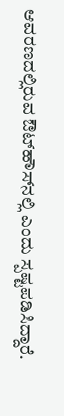ಆವರಣದಲ್ಲಿರುವ ಔಟ್‌ಹೌಸ್‌ನಲ್ಲಿ ಎಂದು ಸ್ಪಷ್ಟಪಡಿಸಿದ್ದಾರೆ.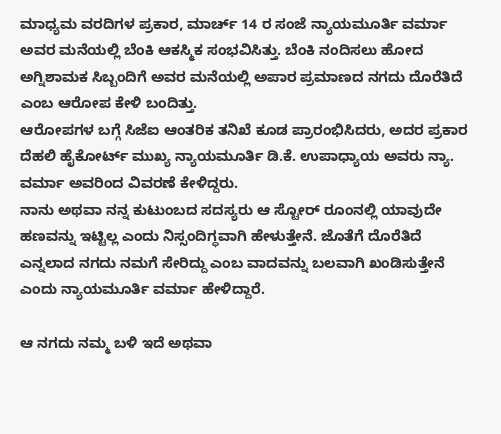ಮಾಧ್ಯಮ ವರದಿಗಳ ಪ್ರಕಾರ, ಮಾರ್ಚ್ 14 ರ ಸಂಜೆ ನ್ಯಾಯಮೂರ್ತಿ ವರ್ಮಾ ಅವರ ಮನೆಯಲ್ಲಿ ಬೆಂಕಿ ಆಕಸ್ಮಿಕ ಸಂಭವಿಸಿತ್ತು. ಬೆಂಕಿ ನಂದಿಸಲು ಹೋದ ಅಗ್ನಿಶಾಮಕ ಸಿಬ್ಬಂದಿಗೆ ಅವರ ಮನೆಯಲ್ಲಿ ಅಪಾರ ಪ್ರಮಾಣದ ನಗದು ದೊರೆತಿದೆ ಎಂಬ ಆರೋಪ ಕೇಳಿ ಬಂದಿತ್ತು.
ಆರೋಪಗಳ ಬಗ್ಗೆ ಸಿಜೆಐ ಆಂತರಿಕ ತನಿಖೆ ಕೂಡ ಪ್ರಾರಂಭಿಸಿದರು, ಅದರ ಪ್ರಕಾರ ದೆಹಲಿ ಹೈಕೋರ್ಟ್ ಮುಖ್ಯ ನ್ಯಾಯಮೂರ್ತಿ ಡಿ.ಕೆ. ಉಪಾಧ್ಯಾಯ ಅವರು ನ್ಯಾ. ವರ್ಮಾ ಅವರಿಂದ ವಿವರಣೆ ಕೇಳಿದ್ದರು.
ನಾನು ಅಥವಾ ನನ್ನ ಕುಟುಂಬದ ಸದಸ್ಯರು ಆ ಸ್ಟೋರ್ ರೂಂನಲ್ಲಿ ಯಾವುದೇ ಹಣವನ್ನು ಇಟ್ಟಿಲ್ಲ ಎಂದು ನಿಸ್ಸಂದಿಗ್ಧವಾಗಿ ಹೇಳುತ್ತೇನೆ. ಜೊತೆಗೆ ದೊರೆತಿದೆ ಎನ್ನಲಾದ ನಗದು ನಮಗೆ ಸೇರಿದ್ದು ಎಂಬ ವಾದವನ್ನು ಬಲವಾಗಿ ಖಂಡಿಸುತ್ತೇನೆ ಎಂದು ನ್ಯಾಯಮೂರ್ತಿ ವರ್ಮಾ ಹೇಳಿದ್ದಾರೆ.

ಆ ನಗದು ನಮ್ಮ ಬಳಿ ಇದೆ ಅಥವಾ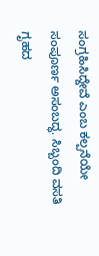ಸಂಗ್ರಹಿಸಿದ್ದೇವೆ ಎಂಬ ಕಲ್ಪನೆಯೇ ಸಂಪೂರ್ಣ ಅಸಂಬದ್ಧ. ಸಿಬ್ಬಂದಿ ವಸತಿ ಗೃಹದ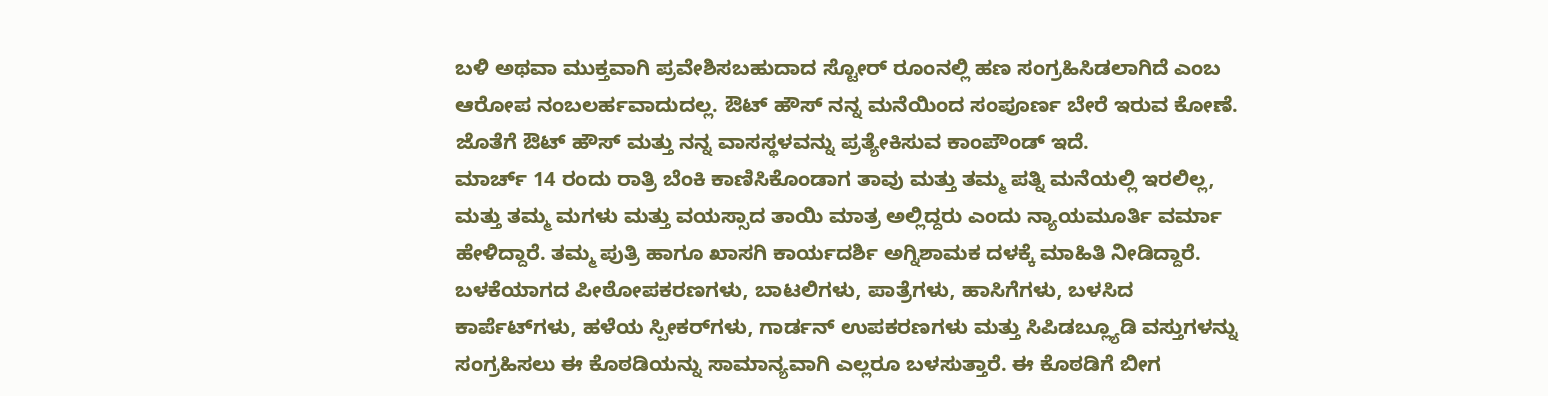ಬಳಿ ಅಥವಾ ಮುಕ್ತವಾಗಿ ಪ್ರವೇಶಿಸಬಹುದಾದ ಸ್ಟೋರ್‌ ರೂಂನಲ್ಲಿ ಹಣ ಸಂಗ್ರಹಿಸಿಡಲಾಗಿದೆ ಎಂಬ ಆರೋಪ ನಂಬಲರ್ಹವಾದುದಲ್ಲ. ಔಟ್‌ ಹೌಸ್‌ ನನ್ನ ಮನೆಯಿಂದ ಸಂಪೂರ್ಣ ಬೇರೆ ಇರುವ ಕೋಣೆ. ಜೊತೆಗೆ ಔಟ್‌ ಹೌಸ್‌ ಮತ್ತು ನನ್ನ ವಾಸಸ್ಥಳವನ್ನು ಪ್ರತ್ಯೇಕಿಸುವ ಕಾಂಪೌಂಡ್‌ ಇದೆ.
ಮಾರ್ಚ್ 14 ರಂದು ರಾತ್ರಿ ಬೆಂಕಿ ಕಾಣಿಸಿಕೊಂಡಾಗ ತಾವು ಮತ್ತು ತಮ್ಮ ಪತ್ನಿ ಮನೆಯಲ್ಲಿ ಇರಲಿಲ್ಲ, ಮತ್ತು ತಮ್ಮ ಮಗಳು ಮತ್ತು ವಯಸ್ಸಾದ ತಾಯಿ ಮಾತ್ರ ಅಲ್ಲಿದ್ದರು ಎಂದು ನ್ಯಾಯಮೂರ್ತಿ ವರ್ಮಾ ಹೇಳಿದ್ದಾರೆ. ತಮ್ಮ ಪುತ್ರಿ ಹಾಗೂ ಖಾಸಗಿ ಕಾರ್ಯದರ್ಶಿ ಅಗ್ನಿಶಾಮಕ ದಳಕ್ಕೆ ಮಾಹಿತಿ ನೀಡಿದ್ದಾರೆ. ಬಳಕೆಯಾಗದ ಪೀಠೋಪಕರಣಗಳು, ಬಾಟಲಿಗಳು, ಪಾತ್ರೆಗಳು, ಹಾಸಿಗೆಗಳು, ಬಳಸಿದ ಕಾರ್ಪೆಟ್‌ಗಳು, ಹಳೆಯ ಸ್ಪೀಕರ್‌ಗಳು, ಗಾರ್ಡನ್ ಉಪಕರಣಗಳು ಮತ್ತು ಸಿಪಿಡಬ್ಲ್ಯೂಡಿ ವಸ್ತುಗಳನ್ನು ಸಂಗ್ರಹಿಸಲು ಈ ಕೊಠಡಿಯನ್ನು ಸಾಮಾನ್ಯವಾಗಿ ಎಲ್ಲರೂ ಬಳಸುತ್ತಾರೆ. ಈ ಕೊಠಡಿಗೆ ಬೀಗ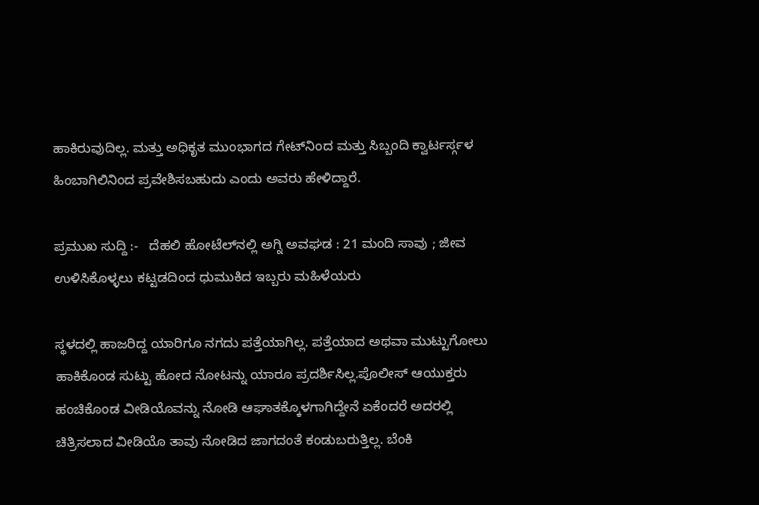ಹಾಕಿರುವುದಿಲ್ಲ. ಮತ್ತು ಅಧಿಕೃತ ಮುಂಭಾಗದ ಗೇಟ್‌ನಿಂದ ಮತ್ತು ಸಿಬ್ಬಂದಿ ಕ್ವಾರ್ಟರ್ಸ್ಗಳ ಹಿಂಬಾಗಿಲಿನಿಂದ ಪ್ರವೇಶಿಸಬಹುದು ಎಂದು ಅವರು ಹೇಳಿದ್ದಾರೆ.

ಪ್ರಮುಖ ಸುದ್ದಿ :-   ದೆಹಲಿ ಹೋಟೆಲ್‌ನಲ್ಲಿ ಅಗ್ನಿ ಅವಘಡ : 21 ಮಂದಿ ಸಾವು ; ಜೀವ ಉಳಿಸಿಕೊಳ್ಳಲು ಕಟ್ಟಡದಿಂದ ಧುಮುಕಿದ ಇಬ್ಬರು ಮಹಿಳೆಯರು

ಸ್ಥಳದಲ್ಲಿ ಹಾಜರಿದ್ದ ಯಾರಿಗೂ ನಗದು ಪತ್ತೆಯಾಗಿಲ್ಲ. ಪತ್ತೆಯಾದ ಅಥವಾ ಮುಟ್ಟುಗೋಲು ಹಾಕಿಕೊಂಡ ಸುಟ್ಟು ಹೋದ ನೋಟನ್ನು ಯಾರೂ ಪ್ರದರ್ಶಿಸಿಲ್ಲ.ಪೊಲೀಸ್ ಆಯುಕ್ತರು ಹಂಚಿಕೊಂಡ ವೀಡಿಯೊವನ್ನು ನೋಡಿ ಆಘಾತಕ್ಕೊಳಗಾಗಿದ್ದೇನೆ ಏಕೆಂದರೆ ಅದರಲ್ಲಿ ಚಿತ್ರಿಸಲಾದ ವೀಡಿಯೊ ತಾವು ನೋಡಿದ ಜಾಗದಂತೆ ಕಂಡುಬರುತ್ತಿಲ್ಲ. ಬೆಂಕಿ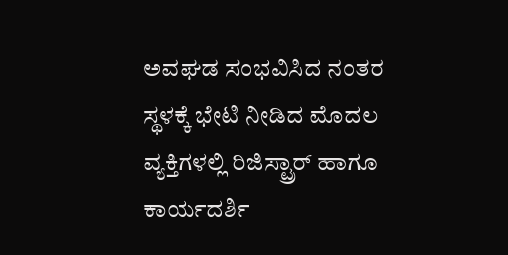ಅವಘಡ ಸಂಭವಿಸಿದ ನಂತರ ಸ್ಥಳಕ್ಕೆ ಭೇಟಿ ನೀಡಿದ ಮೊದಲ ವ್ಯಕ್ತಿಗಳಲ್ಲಿ ರಿಜಿಸ್ಟ್ರಾರ್ ಹಾಗೂ ಕಾರ್ಯದರ್ಶಿ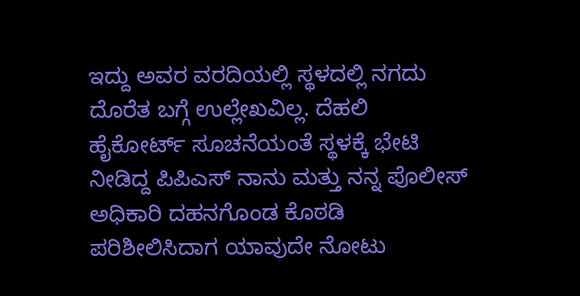ಇದ್ದು ಅವರ ವರದಿಯಲ್ಲಿ ಸ್ಥಳದಲ್ಲಿ ನಗದು ದೊರೆತ ಬಗ್ಗೆ ಉಲ್ಲೇಖವಿಲ್ಲ. ದೆಹಲಿ ಹೈಕೋರ್ಟ್‌ ಸೂಚನೆಯಂತೆ ಸ್ಥಳಕ್ಕೆ ಭೇಟಿ ನೀಡಿದ್ದ ಪಿಪಿಎಸ್‌ ನಾನು ಮತ್ತು ನನ್ನ ಪೊಲೀಸ್‌ ಅಧಿಕಾರಿ ದಹನಗೊಂಡ ಕೊಠಡಿ ಪರಿಶೀಲಿಸಿದಾಗ ಯಾವುದೇ ನೋಟು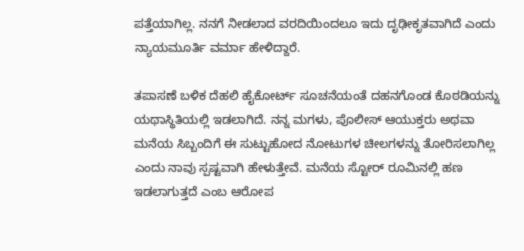ಪತ್ತೆಯಾಗಿಲ್ಲ. ನನಗೆ ನೀಡಲಾದ ವರದಿಯಿಂದಲೂ ಇದು ದೃಢೀಕೃತವಾಗಿದೆ ಎಂದು ನ್ಯಾಯಮೂರ್ತಿ ವರ್ಮಾ ಹೇಳಿದ್ದಾರೆ.

ತಪಾಸಣೆ ಬಳಿಕ ದೆಹಲಿ ಹೈಕೋರ್ಟ್‌ ಸೂಚನೆಯಂತೆ ದಹನಗೊಂಡ ಕೊಠಡಿಯನ್ನು ಯಥಾಸ್ಥಿತಿಯಲ್ಲಿ ಇಡಲಾಗಿದೆ. ನನ್ನ ಮಗಳು, ಪೊಲೀಸ್ ಆಯುಕ್ತರು ಅಥವಾ ಮನೆಯ ಸಿಬ್ಬಂದಿಗೆ ಈ ಸುಟ್ಟುಹೋದ ನೋಟುಗಳ ಚೀಲಗಳನ್ನು ತೋರಿಸಲಾಗಿಲ್ಲ ಎಂದು ನಾವು ಸ್ಪಷ್ಟವಾಗಿ ಹೇಳುತ್ತೇವೆ. ಮನೆಯ ಸ್ಟೋರ್‌ ರೂಮಿನಲ್ಲಿ ಹಣ ಇಡಲಾಗುತ್ತದೆ ಎಂಬ ಆರೋಪ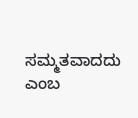ಸಮ್ಮತವಾದದು ಎಂಬ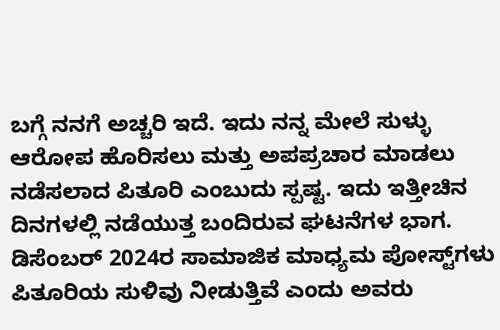ಬಗ್ಗೆ ನನಗೆ ಅಚ್ಚರಿ ಇದೆ. ಇದು ನನ್ನ ಮೇಲೆ ಸುಳ್ಳು ಆರೋಪ ಹೊರಿಸಲು ಮತ್ತು ಅಪಪ್ರಚಾರ ಮಾಡಲು ನಡೆಸಲಾದ ಪಿತೂರಿ ಎಂಬುದು ಸ್ಪಷ್ಟ. ಇದು ಇತ್ತೀಚಿನ ದಿನಗಳಲ್ಲಿ ನಡೆಯುತ್ತ ಬಂದಿರುವ ಘಟನೆಗಳ ಭಾಗ. ಡಿಸೆಂಬರ್ 2024ರ ಸಾಮಾಜಿಕ ಮಾಧ್ಯಮ ಪೋಸ್ಟ್‌ಗಳು ಪಿತೂರಿಯ ಸುಳಿವು ನೀಡುತ್ತಿವೆ ಎಂದು ಅವರು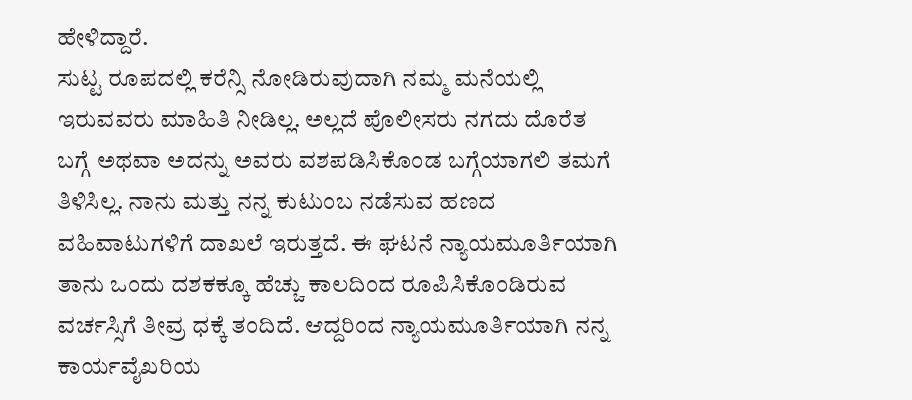ಹೇಳಿದ್ದಾರೆ.
ಸುಟ್ಟ ರೂಪದಲ್ಲಿ ಕರೆನ್ಸಿ ನೋಡಿರುವುದಾಗಿ ನಮ್ಮ ಮನೆಯಲ್ಲಿ ಇರುವವರು ಮಾಹಿತಿ ನೀಡಿಲ್ಲ. ಅಲ್ಲದೆ ಪೊಲೀಸರು ನಗದು ದೊರೆತ ಬಗ್ಗೆ ಅಥವಾ ಅದನ್ನು ಅವರು ವಶಪಡಿಸಿಕೊಂಡ ಬಗ್ಗೆಯಾಗಲಿ ತಮಗೆ ತಿಳಿಸಿಲ್ಲ. ನಾನು ಮತ್ತು ನನ್ನ ಕುಟುಂಬ ನಡೆಸುವ ಹಣದ ವಹಿವಾಟುಗಳಿಗೆ ದಾಖಲೆ ಇರುತ್ತದೆ. ಈ ಘಟನೆ ನ್ಯಾಯಮೂರ್ತಿಯಾಗಿ ತಾನು ಒಂದು ದಶಕಕ್ಕೂ ಹೆಚ್ಚು ಕಾಲದಿಂದ ರೂಪಿಸಿಕೊಂಡಿರುವ ವರ್ಚಸ್ಸಿಗೆ ತೀವ್ರ ಧಕ್ಕೆ ತಂದಿದೆ. ಆದ್ದರಿಂದ ನ್ಯಾಯಮೂರ್ತಿಯಾಗಿ ನನ್ನ ಕಾರ್ಯವೈಖರಿಯ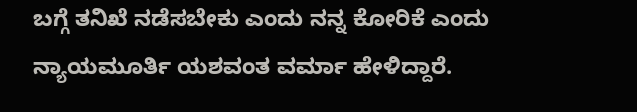ಬಗ್ಗೆ ತನಿಖೆ ನಡೆಸಬೇಕು ಎಂದು ನನ್ನ ಕೋರಿಕೆ ಎಂದು ನ್ಯಾಯಮೂರ್ತಿ ಯಶವಂತ ವರ್ಮಾ ಹೇಳಿದ್ದಾರೆ.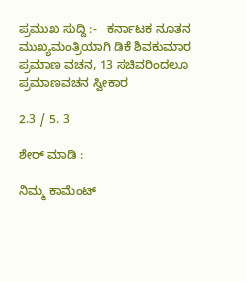ಪ್ರಮುಖ ಸುದ್ದಿ :-   ಕರ್ನಾಟಕ ನೂತನ ಮುಖ್ಯಮಂತ್ರಿಯಾಗಿ ಡಿಕೆ ಶಿವಕುಮಾರ ಪ್ರಮಾಣ ವಚನ, 13 ಸಚಿವರಿಂದಲೂ ಪ್ರಮಾಣವಚನ ಸ್ವೀಕಾರ

2.3 / 5. 3

ಶೇರ್ ಮಾಡಿ :

ನಿಮ್ಮ ಕಾಮೆಂಟ್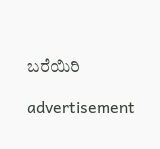ಬರೆಯಿರಿ

advertisement